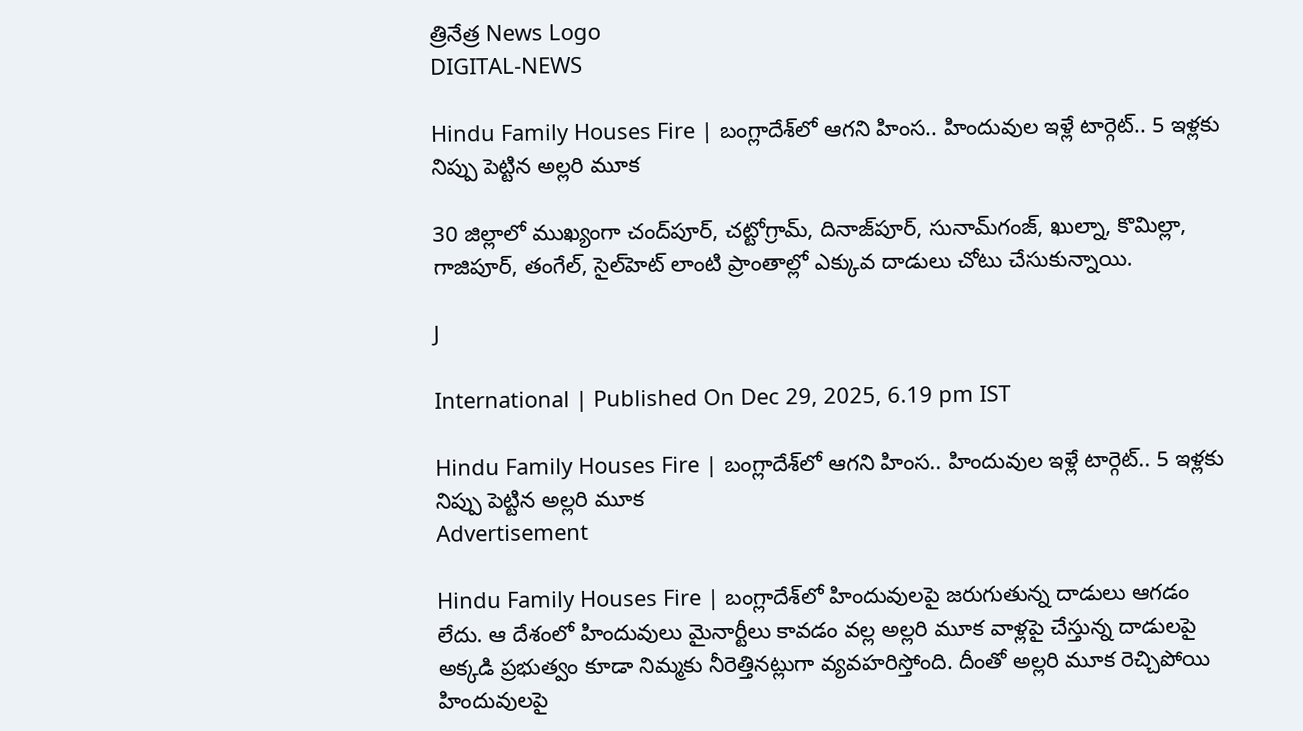త్రినేత్ర News Logo
DIGITAL-NEWS

Hindu Family Houses Fire | బంగ్లాదేశ్‌లో ఆగని హింస.. హిందువుల ఇళ్లే టార్గెట్.. 5 ఇళ్లకు నిప్పు పెట్టిన అల్లరి మూక

30 జిల్లాలో ముఖ్యంగా చంద్‌పూర్, చట్టోగ్రామ్, దినాజ్‌పూర్, సునామ్‌గంజ్, ఖుల్నా, కొమిల్లా, గాజిపూర్, తంగేల్, సైల్‌హెట్ లాంటి ప్రాంతాల్లో ఎక్కువ దాడులు చోటు చేసుకున్నాయి.

J

International | Published On Dec 29, 2025, 6.19 pm IST

Hindu Family Houses Fire | బంగ్లాదేశ్‌లో ఆగని హింస.. హిందువుల ఇళ్లే టార్గెట్.. 5 ఇళ్లకు నిప్పు పెట్టిన అల్లరి మూక
Advertisement

Hindu Family Houses Fire | బంగ్లాదేశ్‌లో హిందువులపై జరుగుతున్న దాడులు ఆగడం లేదు. ఆ దేశంలో హిందువులు మైనార్టీలు కావడం వల్ల అల్లరి మూక వాళ్లపై చేస్తున్న దాడులపై అక్కడి ప్రభుత్వం కూడా నిమ్మకు నీరెత్తినట్లుగా వ్యవహరిస్తోంది. దీంతో అల్లరి మూక రెచ్చిపోయి హిందువులపై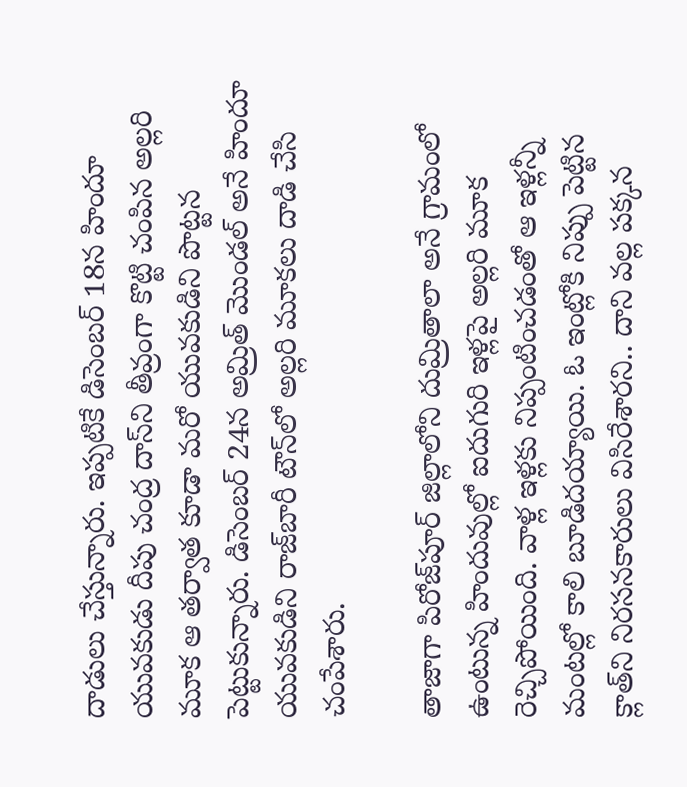దాడులు చేస్తున్నారు. ఇప్పటికే డిసెంబర్ 18న హిందూ యువకుడు దీపు చంద్ర దాస్‌ని తీవ్రంగా కొట్టి చంపిన అల్లరి మూక ఆ తర్వాత కూడా మరో యువకుడిని పొట్టన పెట్టుకున్నారు. డిసెంబర్ 24న అమ్రిత్ మొండల్ అనే హిందూ యువకుడిని రాజ్‌బారీ టౌన్‌లో అల్లరి మూకలు దాడి చేసి చంపేశారు.

తాజాగా పిరోజ్‌పూర్ జిల్లాలోని దుమ్రితాలా అనే గ్రామంలో ఉంటున్న హిందువుల్లో ఐదుగురి ఇళ్లపై అల్లరి మూక రెచ్చిపోయింది. వాళ్ల ఇళ్లకు నిప్పంటించడంతో ఆ ఇళ్లన్నీ మంటల్లో కాలి బూడిదయ్యాయి. ఓ ఇంట్లోకి నిప్పు పెట్టిన క్లాత్‌ని నిరసనకారులు విసిరేశారని.. దాని వల్ల పక్కన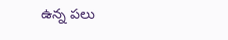ఉన్న పలు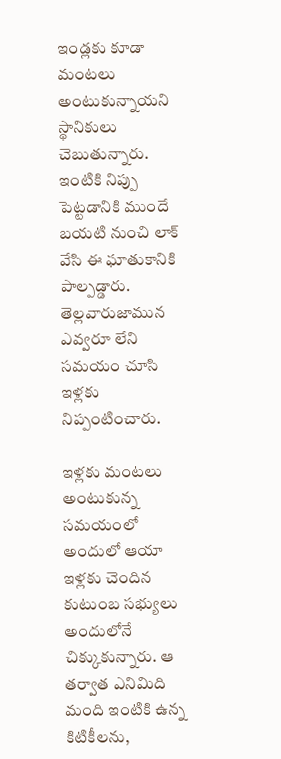ఇండ్లకు కూడా మంటలు అంటుకున్నాయని స్థానికులు చెబుతున్నారు. ఇంటికి నిప్పు పెట్టడానికి ముందే బయటి నుంచి లాక్ వేసి ఈ ఘాతుకానికి పాల్పడ్డారు. తెల్లవారుజామున ఎవ్వరూ లేని సమయం చూసి ఇళ్లకు నిప్పంటించారు.

ఇళ్లకు మంటలు అంటుకున్న సమయంలో అందులో ఆయా ఇళ్లకు చెందిన కుటుంబ సభ్యులు అందులోనే చిక్కుకున్నారు. ఆ తర్వాత ఎనిమిది మంది ఇంటికి ఉన్న కిటికీలను,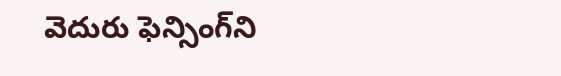వెదురు ఫెన్సింగ్‌ని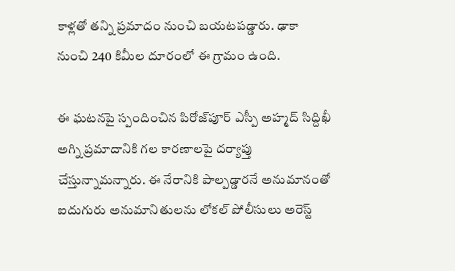కాళ్లతో తన్ని ప్రమాదం నుంచి బయటపడ్డారు. ఢాకా నుంచి 240 కిమీల దూరంలో ఈ గ్రామం ఉంది.

ఈ ఘటనపై స్పందించిన పిరోజ్‌పూర్ ఎస్పీ అహ్మద్ సిద్దిఖీ అగ్ని ప్రమాదానికి గల కారణాలపై దర్యాప్తు చేస్తున్నామన్నారు. ఈ నేరానికి పాల్పడ్డారనే అనుమానంతో ఐదుగురు అనుమానితులను లోకల్ పోలీసులు అరెస్ట్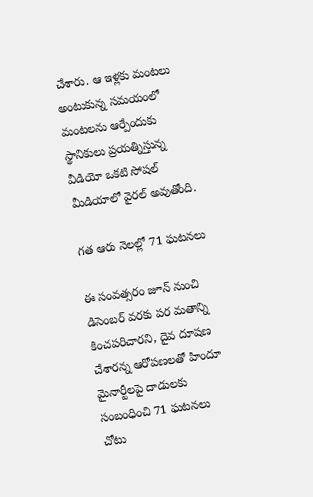చేశారు. ఆ ఇళ్లకు మంటలు అంటుకున్న సమయంలో మంటలను ఆర్పేందుకు స్థానికులు ప్రయత్నిస్తున్న వీడియో ఒకటి సోషల్ మీడియాలో వైరల్ అవుతోంది.

గత ఆరు నెలల్లో 71 ఘటనలు

ఈ సంవత్సరం జూన్ నుంచి డిసెంబర్ వరకు పర మతాన్ని కించపరిచారని, దైవ దూషణ చేశారన్న ఆరోపణలతో హిందూ మైనార్టీలపై దాడులకు సంబంధించి 71 ఘటనలు చోటు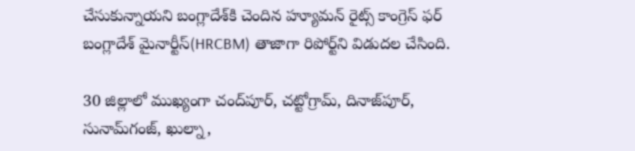చేసుకున్నాయని బంగ్లాదేశ్‌కి చెందిన హ్యూమన్ రైట్స్ కాంగ్రెస్ ఫర్ బంగ్లాదేశ్ మైనార్టీస్(HRCBM) తాజాగా రిపోర్ట్‌ని విడుదల చేసింది.

30 జిల్లాలో ముఖ్యంగా చంద్‌పూర్, చట్టోగ్రామ్, దినాజ్‌పూర్, సునామ్‌గంజ్, ఖుల్నా,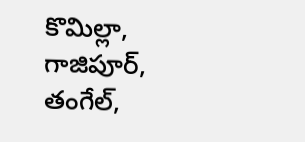కొమిల్లా, గాజిపూర్, తంగేల్,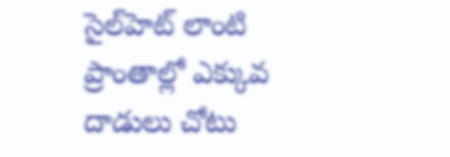సైల్‌హెట్ లాంటి ప్రాంతాల్లో ఎక్కువ దాడులు చోటు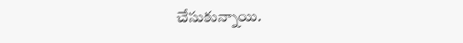చేసుకున్నాయి.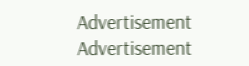Advertisement
Advertisement